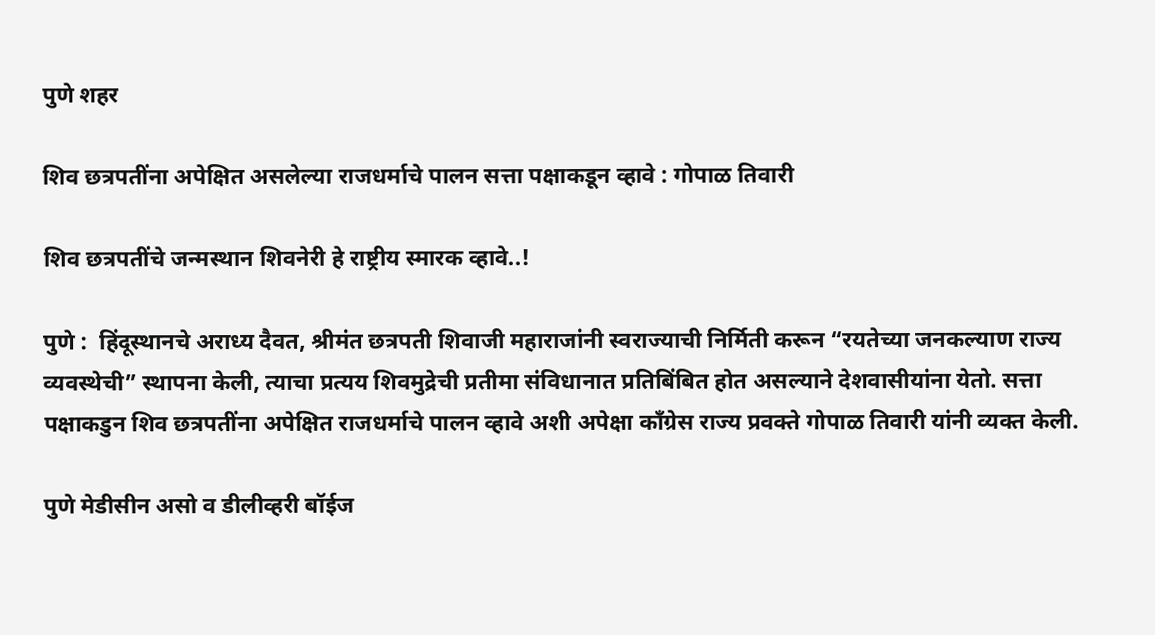पुणे शहर

शिव छत्रपतींना अपेक्षित असलेल्या राजधर्माचे पालन सत्ता पक्षाकडून व्हावे : गोपाळ तिवारी

शिव छत्रपतींचे जन्मस्थान शिवनेरी हे राष्ट्रीय स्मारक व्हावे..!

पुणे :  हिंदूस्थानचे अराध्य दैवत, श्रीमंत छत्रपती शिवाजी महाराजांनी स्वराज्याची निर्मिती करून “रयतेच्या जनकल्याण राज्य व्यवस्थेची” स्थापना केली, त्याचा प्रत्यय शिवमुद्रेची प्रतीमा संविधानात प्रतिबिंबित होत असल्याने देशवासीयांना येतो. सत्ता पक्षाकडुन शिव छत्रपतींना अपेक्षित राजधर्माचे पालन व्हावे अशी अपेक्षा काँग्रेस राज्य प्रवक्ते गोपाळ तिवारी यांनी व्यक्त केली.

पुणे मेडीसीन असो व डीलीव्हरी बॉईज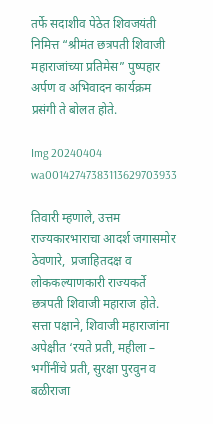तर्फे सदाशीव पेठेत शिवजयंती निमित्त “श्रीमंत छत्रपती शिवाजी महाराजांच्या प्रतिमेस” पुष्पहार अर्पण व अभिवादन कार्यक्रम प्रसंगी ते बोलत होते.

Img 20240404 wa00142747383113629703933

तिवारी म्हणाले, उत्तम राज्यकारभाराचा आदर्श जगासमोर ठेवणारे,  प्रजाहितदक्ष व लोककल्याणकारी राज्यकर्ते छत्रपती शिवाजी महाराज होते. सत्ता पक्षाने, शिवाजी महाराजांना अपेक्षीत ‘रयते प्रती, महीला – भगींनींचे प्रती, सुरक्षा पुरवुन व बळीराजा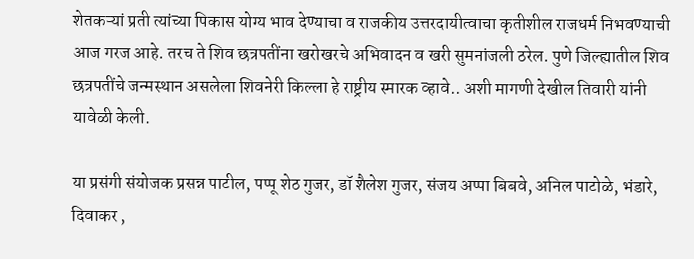शेतकऱ्यां प्रती त्यांच्या पिकास योग्य भाव देण्याचा व राजकीय उत्तरदायीत्वाचा कृतीशील राजधर्म निभवण्याची आज गरज आहे. तरच ते शिव छत्रपतींना खरोखरचे अभिवादन व खरी सुमनांजली ठरेल. पुणे जिल्ह्यातील शिव छत्रपतींचे जन्मस्थान असलेला शिवनेरी किल्ला हे राष्ट्रीय स्मारक व्हावे.. अशी मागणी देखील तिवारी यांनी यावेळी केली.

या प्रसंगी संयोजक प्रसन्न पाटील, पप्पू शेठ गुजर, डॉ शैलेश गुजर, संजय अप्पा बिबवे, अनिल पाटोळे, भंडारे, दिवाकर ,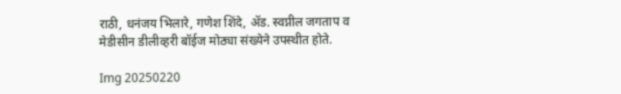राठी, धनंजय भिलारे, गणेश शिंदे, ॲड. स्वप्नील जगताप व मेडीसीन डीलीव्हरी बॉईज मोठ्या संख्येने उपस्थीत होते.

Img 20250220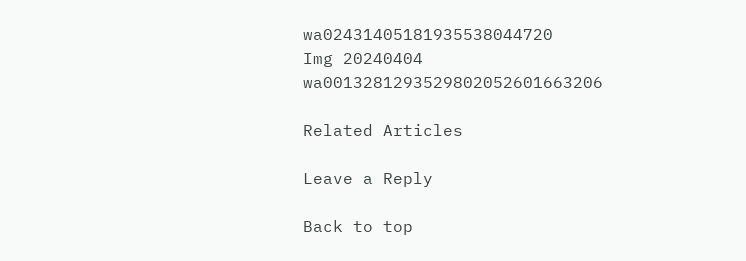wa02431405181935538044720
Img 20240404 wa0013281293529802052601663206

Related Articles

Leave a Reply

Back to top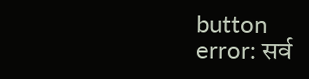button
error: सर्व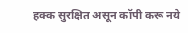हक्क सुरक्षित असून कॉपी करू नये